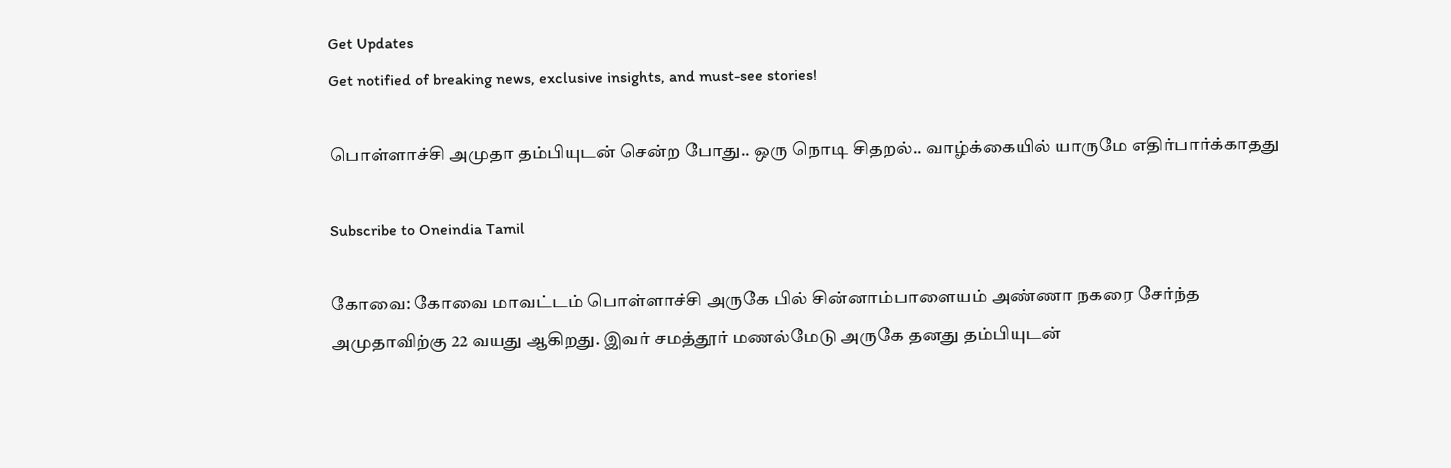Get Updates
Get notified of breaking news, exclusive insights, and must-see stories!

பொள்ளாச்சி அமுதா தம்பியுடன் சென்ற போது.. ஒரு நொடி சிதறல்.. வாழ்க்கையில் யாருமே எதிர்பார்க்காதது

Subscribe to Oneindia Tamil

கோவை: கோவை மாவட்டம் பொள்ளாச்சி அருகே பில் சின்னாம்பாளையம் அண்ணா நகரை சேர்ந்த அமுதாவிற்கு 22 வயது ஆகிறது. இவர் சமத்தூர் மணல்மேடு அருகே தனது தம்பியுடன்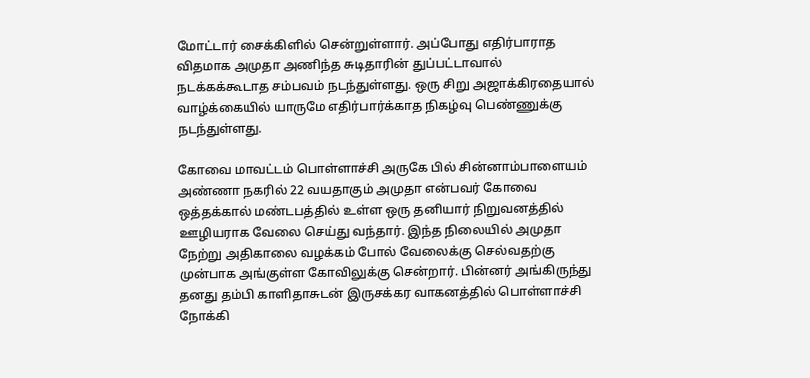மோட்டார் சைக்கிளில் சென்றுள்ளார். அப்போது எதிர்பாராத விதமாக அமுதா அணிந்த சுடிதாரின் துப்பட்டாவால் நடக்கக்கூடாத சம்பவம் நடந்துள்ளது. ஒரு சிறு அஜாக்கிரதையால் வாழ்க்கையில் யாருமே எதிர்பார்க்காத நிகழ்வு பெண்ணுக்கு நடந்துள்ளது.

கோவை மாவட்டம் பொள்ளாச்சி அருகே பில் சின்னாம்பாளையம் அண்ணா நகரில் 22 வயதாகும் அமுதா என்பவர் கோவை ஒத்தக்கால் மண்டபத்தில் உள்ள ஒரு தனியார் நிறுவனத்தில் ஊழியராக வேலை செய்து வந்தார். இந்த நிலையில் அமுதா நேற்று அதிகாலை வழக்கம் போல் வேலைக்கு செல்வதற்கு முன்பாக அங்குள்ள கோவிலுக்கு சென்றார். பின்னர் அங்கிருந்து தனது தம்பி காளிதாசுடன் இருசக்கர வாகனத்தில் பொள்ளாச்சி நோக்கி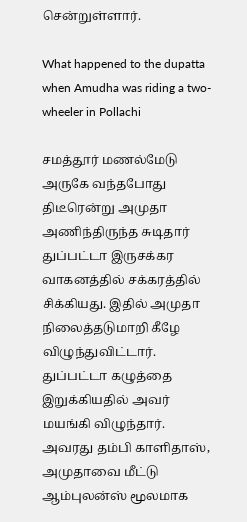சென்றுள்ளார்.

What happened to the dupatta when Amudha was riding a two-wheeler in Pollachi

சமத்தூர் மணல்மேடு அருகே வந்தபோது திடீரென்று அமுதா அணிந்திருந்த சுடிதார் துப்பட்டா இருசக்கர வாகனத்தில் சக்கரத்தில் சிக்கியது. இதில் அமுதா நிலைத்தடுமாறி கீழே விழுந்துவிட்டார். துப்பட்டா கழுத்தை இறுக்கியதில் அவர் மயங்கி விழுந்தார். அவரது தம்பி காளிதாஸ், அமுதாவை மீட்டு ஆம்புலன்ஸ் மூலமாக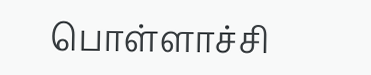பொள்ளாச்சி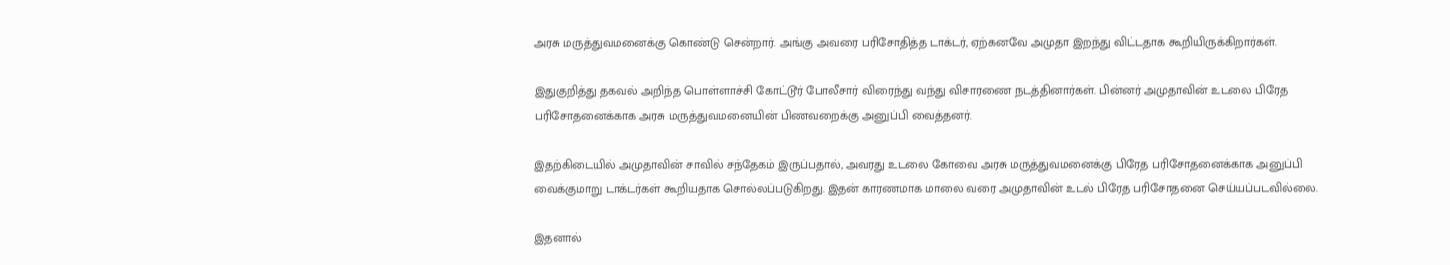அரசு மருத்துவமனைக்கு கொண்டு சென்றார். அங்கு அவரை பரிசோதித்த டாக்டர், ஏற்கனவே அமுதா இறந்து விட்டதாக கூறியிருக்கிறார்கள்.

இதுகுறித்து தகவல் அறிந்த பொள்ளாச்சி கோட்டூர் போலீசார் விரைந்து வந்து விசாரணை நடத்தினார்கள். பின்னர் அமுதாவின் உடலை பிரேத பரிசோதனைக்காக அரசு மருத்துவமனையின் பிணவறைக்கு அனுப்பி வைத்தனர்.

இதற்கிடையில் அமுதாவின் சாவில் சந்தேகம் இருப்பதால், அவரது உடலை கோவை அரசு மருத்துவமனைக்கு பிரேத பரிசோதனைக்காக அனுப்பி வைக்குமாறு டாக்டர்கள் கூறியதாக சொல்லப்படுகிறது. இதன் காரணமாக மாலை வரை அமுதாவின் உடல் பிரேத பரிசோதனை செய்யப்படவில்லை.

இதனால்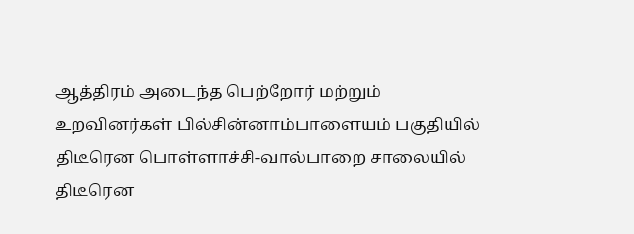ஆத்திரம் அடைந்த பெற்றோர் மற்றும் உறவினர்கள் பில்சின்னாம்பாளையம் பகுதியில் திடீரென பொள்ளாச்சி-வால்பாறை சாலையில் திடீரென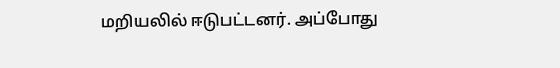மறியலில் ஈடுபட்டனர். அப்போது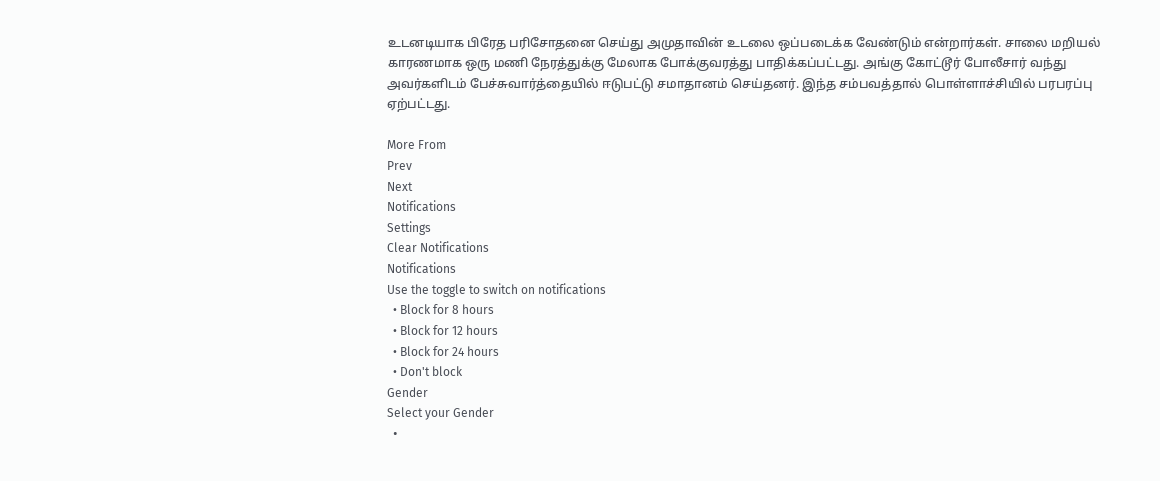உடனடியாக பிரேத பரிசோதனை செய்து அமுதாவின் உடலை ஒப்படைக்க வேண்டும் என்றார்கள். சாலை மறியல் காரணமாக ஒரு மணி நேரத்துக்கு மேலாக போக்குவரத்து பாதிக்கப்பட்டது. அங்கு கோட்டூர் போலீசார் வந்து அவர்களிடம் பேச்சுவார்த்தையில் ஈடுபட்டு சமாதானம் செய்தனர். இந்த சம்பவத்தால் பொள்ளாச்சியில் பரபரப்பு ஏற்பட்டது.

More From
Prev
Next
Notifications
Settings
Clear Notifications
Notifications
Use the toggle to switch on notifications
  • Block for 8 hours
  • Block for 12 hours
  • Block for 24 hours
  • Don't block
Gender
Select your Gender
  •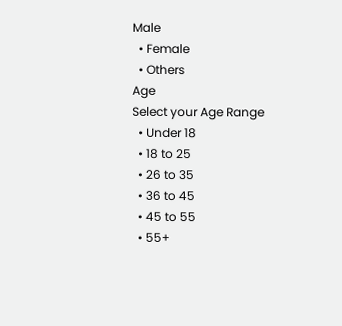Male
  • Female
  • Others
Age
Select your Age Range
  • Under 18
  • 18 to 25
  • 26 to 35
  • 36 to 45
  • 45 to 55
  • 55+